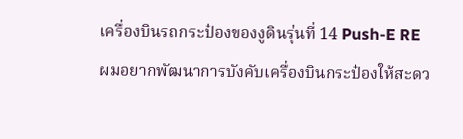เครื่องบินรถกระป๋องของงูดินรุ่นที่ 14 Push-E RE
ผมอยากพัฒนาการบังคับเครื่องบินกระป๋องให้สะดว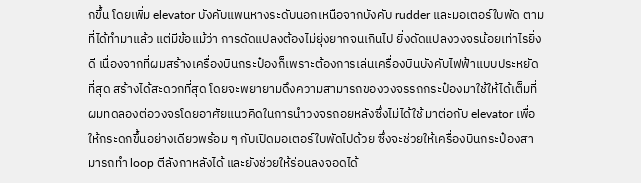กขึ้น โดยเพิ่ม elevator บังคับแพนหางระดับนอกเหนือจากบังคับ rudder และมอเตอร์ใบพัด ตามที่ได้ทำมาแล้ว แต่มีข้อแม้ว่า การดัดแปลงต้องไม่ยุ่งยากจนเกินไป ยิ่งดัดแปลงวงจรน้อยเท่าไรยิ่งดี เนื่องจากที่ผมสร้างเครื่องบินกระป๋องก็เพราะต้องการเล่นเครื่องบินบังคับไฟฟ้าแบบประหยัดที่สุด สร้างได้สะดวกที่สุด โดยจะพยายามดึงความสามารถของวงจรรถกระป๋องมาใช้ให้ได้เต็มที่
ผมทดลองต่อวงจรโดยอาศัยแนวคิดในการนำวงจรถอยหลังซึ่งไม่ได้ใช้ มาต่อกับ elevator เพื่อให้กระดกขึ้นอย่างเดียวพร้อม ๆ กับเปิดมอเตอร์ใบพัดไปด้วย ซึ่งจะช่วยให้เครื่องบินกระป๋องสามารถทำ loop ตีลังกาหลังได้ และยังช่วยให้ร่อนลงจอดได้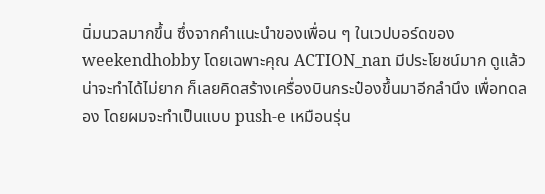นิ่มนวลมากขึ้น ซึ่งจากคำแนะนำของเพื่อน ๆ ในเวปบอร์ดของ weekendhobby โดยเฉพาะคุณ ACTION_nan มีประโยชน์มาก ดูแล้วน่าจะทำได้ไม่ยาก ก็เลยคิดสร้างเครื่องบินกระป๋องขึ้นมาอีกลำนึง เพื่อทดลอง โดยผมจะทำเป็นแบบ push-e เหมือนรุ่น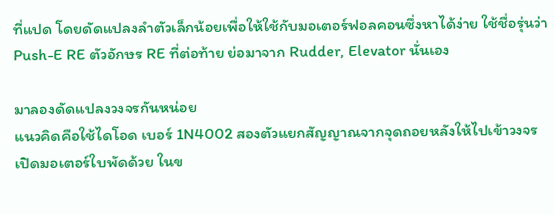ที่แปด โดยดัดแปลงลำตัวเล็กน้อยเพื่อให้ใช้กับมอเตอร์ฟอลคอนซึ่งหาได้ง่าย ใช้ชื่อรุ่นว่า Push-E RE ตัวอักษร RE ที่ต่อท้าย ย่อมาจาก Rudder, Elevator นั่นเอง

มาลองดัดแปลงวงจรกันหน่อย
แนวคิดคือใช้ไดโอด เบอร์ 1N4002 สองตัวแยกสัญญาณจากจุดถอยหลังให้ไปเข้าวงจรเปิดมอเตอร์ใบพัดด้วย ในข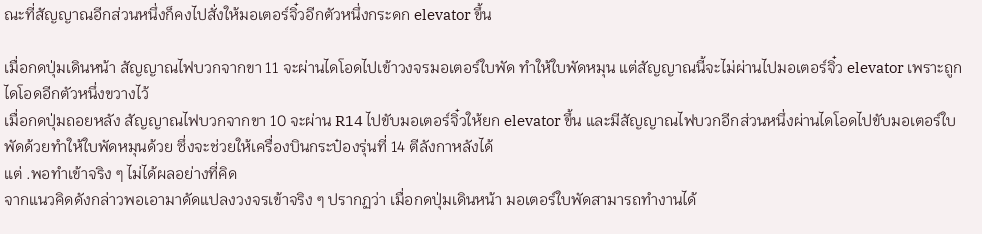ณะที่สัญญาณอีกส่วนหนึ่งก็คงไปสั่งให้มอเตอร์จิ๋วอีกตัวหนึ่งกระดก elevator ขึ้น

เมื่อกดปุ่มเดินหน้า สัญญาณไฟบวกจากขา 11 จะผ่านไดโอดไปเข้าวงจรมอเตอร์ใบพัด ทำให้ใบพัดหมุน แต่สัญญาณนี้จะไม่ผ่านไปมอเตอร์จิ๋ว elevator เพราะถูกไดโอดอีกตัวหนึ่งขวางไว้
เมื่อกดปุ่มถอยหลัง สัญญาณไฟบวกจากขา 10 จะผ่าน R14 ไปขับมอเตอร์จิ๋วให้ยก elevator ขึ้น และมีสัญญาณไฟบวกอีกส่วนหนึ่งผ่านไดโอดไปขับมอเตอร์ใบพัดด้วยทำให้ใบพัดหมุนด้วย ซึ่งจะช่วยให้เครื่องบินกระป๋องรุ่นที่ 14 ตีลังกาหลังได้
แต่ .พอทำเข้าจริง ๆ ไม่ได้ผลอย่างที่คิด
จากแนวคิดดังกล่าวพอเอามาดัดแปลงวงจรเข้าจริง ๆ ปรากฏว่า เมื่อกดปุ่มเดินหน้า มอเตอร์ใบพัดสามารถทำงานได้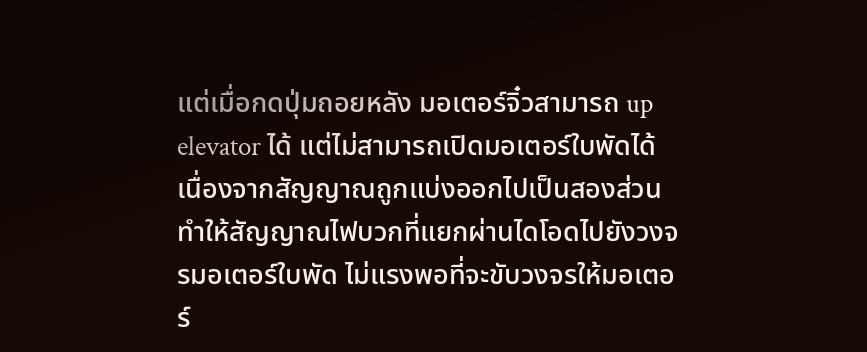แต่เมื่อกดปุ่มถอยหลัง มอเตอร์จิ๋วสามารถ up elevator ได้ แต่ไม่สามารถเปิดมอเตอร์ใบพัดได้ เนื่องจากสัญญาณถูกแบ่งออกไปเป็นสองส่วนทำให้สัญญาณไฟบวกที่แยกผ่านไดโอดไปยังวงจรมอเตอร์ใบพัด ไม่แรงพอที่จะขับวงจรให้มอเตอร์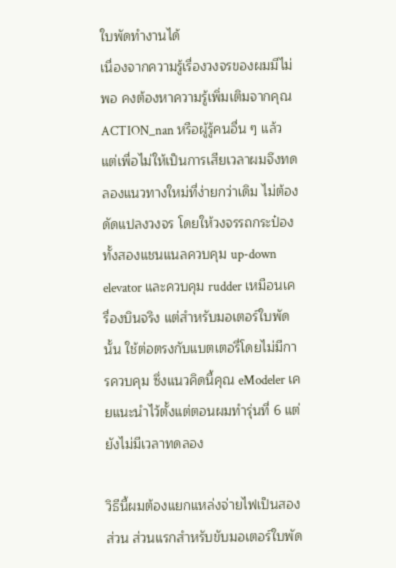ใบพัดทำงานได้
เนื่องจากความรู้เรื่องวงจรของผมมีไม่พอ คงต้องหาความรู้เพิ่มเติมจากคุณ ACTION_nan หรือผู้รู้คนอื่น ๆ แล้ว
แต่เพื่อไม่ให้เป็นการเสียเวลาผมจึงทดลองแนวทางใหม่ที่ง่ายกว่าเดิม ไม่ต้องดัดแปลงวงจร โดยให้วงจรรถกระป๋องทั้งสองแชนแนลควบคุม up-down elevator และควบคุม rudder เหมือนเครื่องบินจริง แต่สำหรับมอเตอร์ใบพัดนั้น ใช้ต่อตรงกับแบตเตอรี่โดยไม่มีการควบคุม ซึ่งแนวคิดนี้คุณ eModeler เคยแนะนำไว้ตั้งแต่ตอนผมทำรุ่นที่ 6 แต่ยังไม่มีเวลาทดลอง

วิธีนี้ผมต้องแยกแหล่งจ่ายไฟเป็นสองส่วน ส่วนแรกสำหรับขับมอเตอร์ใบพัด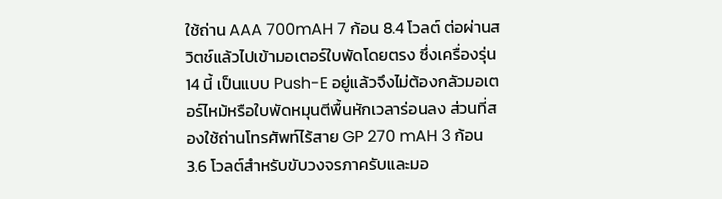ใช้ถ่าน AAA 700mAH 7 ก้อน 8.4 โวลต์ ต่อผ่านสวิตช์แล้วไปเข้ามอเตอร์ใบพัดโดยตรง ซึ่งเครื่องรุ่น 14 นี้ เป็นแบบ Push-E อยู่แล้วจึงไม่ต้องกลัวมอเตอร์ไหม้หรือใบพัดหมุนตีพื้นหักเวลาร่อนลง ส่วนที่สองใช้ถ่านโทรศัพท์ไร้สาย GP 270 mAH 3 ก้อน 3.6 โวลต์สำหรับขับวงจรภาครับและมอ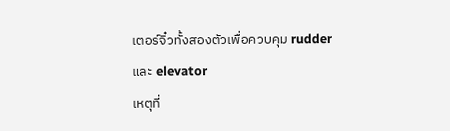เตอร์จิ๋วทั้งสองตัวเพื่อควบคุม rudder และ elevator
เหตุที่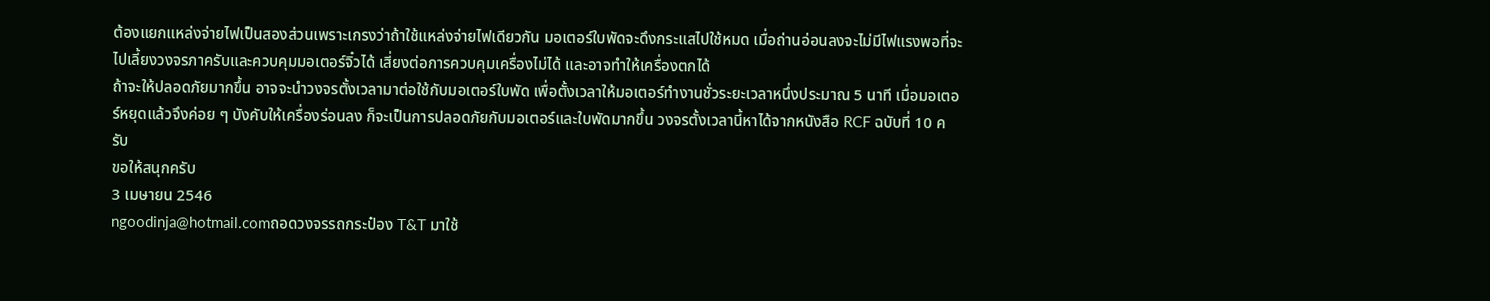ต้องแยกแหล่งจ่ายไฟเป็นสองส่วนเพราะเกรงว่าถ้าใช้แหล่งจ่ายไฟเดียวกัน มอเตอร์ใบพัดจะดึงกระแสไปใช้หมด เมื่อถ่านอ่อนลงจะไม่มีไฟแรงพอที่จะไปเลี้ยงวงจรภาครับและควบคุมมอเตอร์จิ๋วได้ เสี่ยงต่อการควบคุมเครื่องไม่ได้ และอาจทำให้เครื่องตกได้
ถ้าจะให้ปลอดภัยมากขึ้น อาจจะนำวงจรตั้งเวลามาต่อใช้กับมอเตอร์ใบพัด เพื่อตั้งเวลาให้มอเตอร์ทำงานชั่วระยะเวลาหนึ่งประมาณ 5 นาที เมื่อมอเตอร์หยุดแล้วจึงค่อย ๆ บังคับให้เครื่องร่อนลง ก็จะเป็นการปลอดภัยกับมอเตอร์และใบพัดมากขึ้น วงจรตั้งเวลานี้หาได้จากหนังสือ RCF ฉบับที่ 10 ครับ
ขอให้สนุกครับ
3 เมษายน 2546
ngoodinja@hotmail.comถอดวงจรรถกระป๋อง T&T มาใช้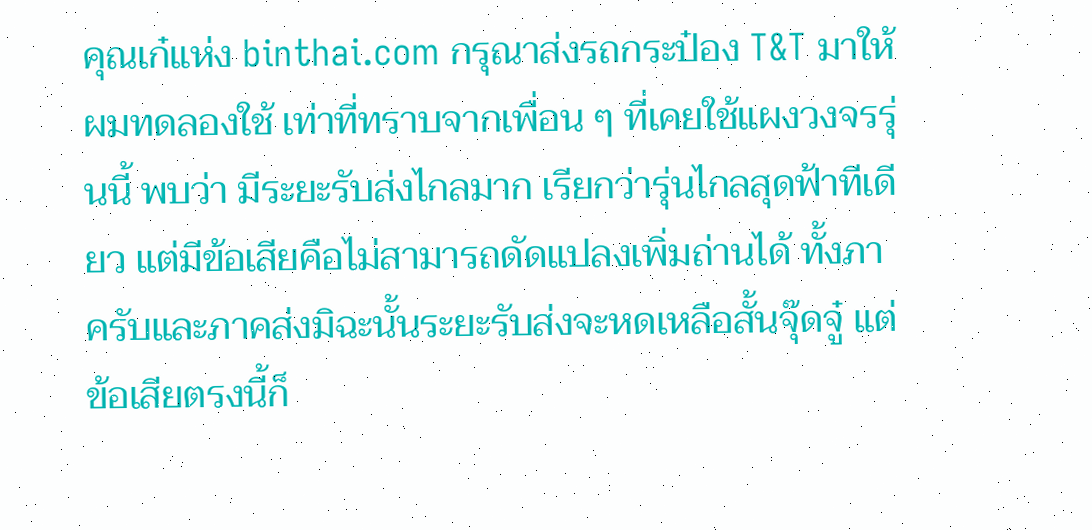คุณเก๋แห่ง binthai.com กรุณาส่งรถกระป๋อง T&T มาให้ผมทดลองใช้ เท่าที่ทราบจากเพื่อน ๆ ที่เคยใช้แผงวงจรรุ่นนี้ พบว่า มีระยะรับส่งไกลมาก เรียกว่ารุ่นไกลสุดฟ้าทีเดียว แต่มีข้อเสียคือไม่สามารถดัดแปลงเพิ่มถ่านได้ ทั้งภาครับและภาคส่งมิฉะนั้นระยะรับส่งจะหดเหลือสั้นจุ๊ดจู๋ แต่ข้อเสียตรงนี้ก็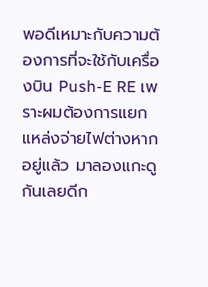พอดีเหมาะกับความต้องการที่จะใช้กับเครื่องบิน Push-E RE เพราะผมต้องการแยกแหล่งจ่ายไฟต่างหากอยู่แล้ว มาลองแกะดูกันเลยดีก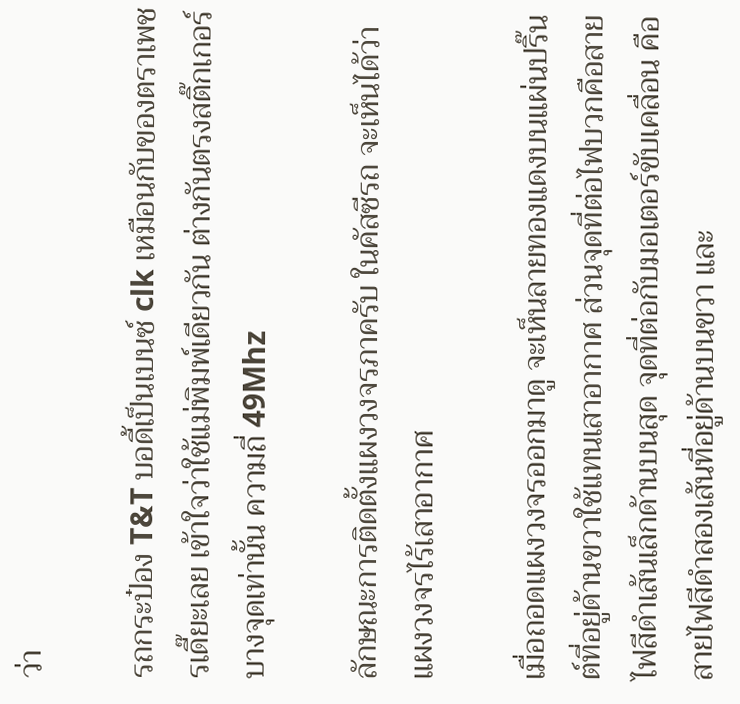ว่า

รถกระป๋อง T&T บอดี้เป็นเบนซ์ clk เหมือนกับของตราเพชรเดี๊ยะเลย เข้าใจว่าใช้แม่พิมพ์เดียวกัน ต่างกันตรงสติ๊กเกอร์บางจุดเท่านั้น ความถี่ 49Mhz

ลักษณะการติดตั้งแผงวงจรภาครับ ในคัสซีรถ จะเห็นได้ว่าแผงวงจรไร้เสาอากาศ

เมื่อถอดแผงวงจรออกมาดู จะเห็นลายทองแดงบนแผ่นปริ๊นต์ที่อยู่ด้านขวาใช้แทนเสาอากาศ ส่วนจุดที่ต่อไฟบวกคือสายไฟสีดำเส้นเล็กด้านบนสุด จุดที่ต่อกับมอเตอร์ขับเคลื่อน คือสายไฟสีดำสองเส้นที่อยู่ด้านบนขวา และ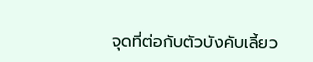จุดที่ต่อกับตัวบังคับเลี้ยว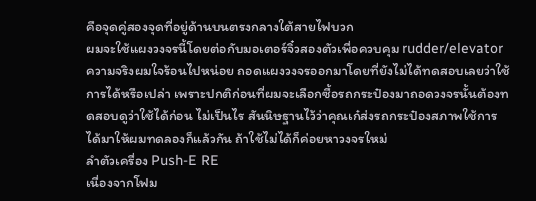คือจุดคู่สองจุดที่อยู่ด้านบนตรงกลางใต้สายไฟบวก
ผมจะใช้แผงวงจรนี้โดยต่อกับมอเตอร์จิ๋วสองตัวเพื่อควบคุม rudder/elevator
ความจริงผมใจร้อนไปหน่อย ถอดแผงวงจรออกมาโดยที่ยังไม่ได้ทดสอบเลยว่าใช้การได้หรือเปล่า เพราะปกติก่อนที่ผมจะเลือกซื้อรถกระป๋องมาถอดวงจรนั้นต้องทดสอบดูว่าใช้ได้ก่อน ไม่เป็นไร สันนิษฐานไว้ว่าคุณเก๋ส่งรถกระป๋องสภาพใช้การได้มาให้ผมทดลองก็แล้วกัน ถ้าใช้ไม่ได้ก็ค่อยหาวงจรใหม่
ลำตัวเครื่อง Push-E RE
เนื่องจากโฟม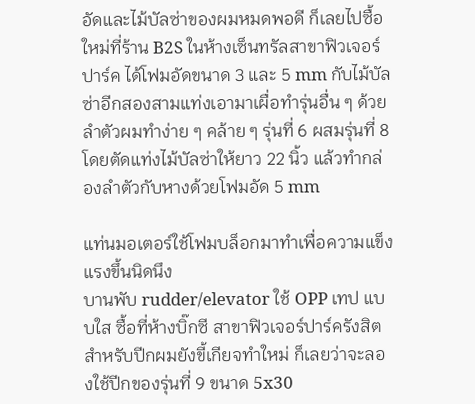อัดและไม้บัลซ่าของผมหมดพอดี ก็เลยไปซื้อใหม่ที่ร้าน B2S ในห้างเซ็นทรัลสาขาฟิวเจอร์ปาร์ค ได้โฟมอัดขนาด 3 และ 5 mm กับไม้บัลซ่าอีกสองสามแท่งเอามาเผื่อทำรุ่นอื่น ๆ ด้วย
ลำตัวผมทำง่าย ๆ คล้าย ๆ รุ่นที่ 6 ผสมรุ่นที่ 8 โดยตัดแท่งไม้บัลซ่าให้ยาว 22 นิ้ว แล้วทำกล่องลำตัวกับหางด้วยโฟมอัด 5 mm

แท่นมอเตอร์ใช้โฟมบล็อกมาทำเพื่อความแข็งแรงขึ้นนิดนึง
บานพับ rudder/elevator ใช้ OPP เทป แบบใส ซื้อที่ห้างบิ๊กซี สาขาฟิวเจอร์ปาร์ครังสิต
สำหรับปีกผมยังขี้เกียจทำใหม่ ก็เลยว่าจะลองใช้ปีกของรุ่นที่ 9 ขนาด 5x30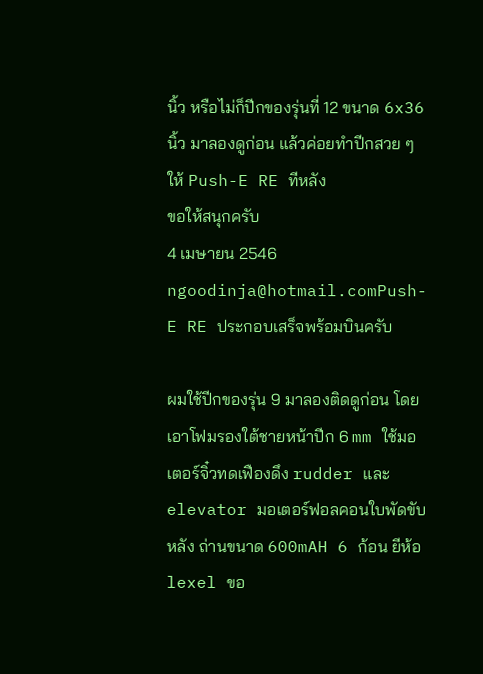นิ้ว หรือไม่ก็ปีกของรุ่นที่ 12 ขนาด 6x36 นิ้ว มาลองดูก่อน แล้วค่อยทำปีกสวย ๆ ให้ Push-E RE ทีหลัง
ขอให้สนุกครับ
4 เมษายน 2546
ngoodinja@hotmail.comPush-E RE ประกอบเสร็จพร้อมบินครับ

ผมใช้ปีกของรุ่น 9 มาลองติดดูก่อน โดยเอาโฟมรองใต้ชายหน้าปีก 6 mm ใช้มอเตอร์จิ๋วทดเฟืองดึง rudder และ elevator มอเตอร์ฟอลคอนใบพัดขับหลัง ถ่านขนาด 600mAH 6 ก้อน ยีห้อ lexel ขอ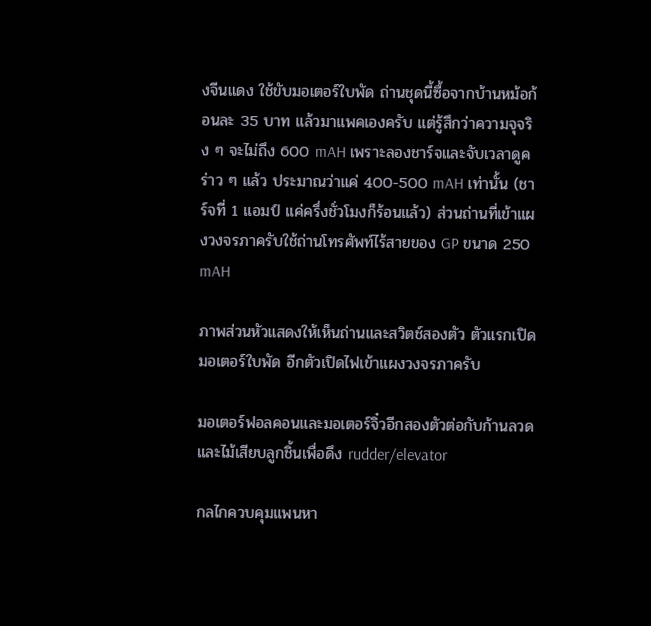งจีนแดง ใช้ขับมอเตอร์ใบพัด ถ่านชุดนี้ซื้อจากบ้านหม้อก้อนละ 35 บาท แล้วมาแพคเองครับ แต่รู้สึกว่าความจุจริง ๆ จะไม่ถึง 600 mAH เพราะลองชาร์จและจับเวลาดูคร่าว ๆ แล้ว ประมาณว่าแค่ 400-500 mAH เท่านั้น (ชาร์จที่ 1 แอมป์ แค่ครึ่งชั่วโมงก็ร้อนแล้ว) ส่วนถ่านที่เข้าแผงวงจรภาครับใช้ถ่านโทรศัพท์ไร้สายของ GP ขนาด 250 mAH

ภาพส่วนหัวแสดงให้เห็นถ่านและสวิตช์สองตัว ตัวแรกเปิดมอเตอร์ใบพัด อีกตัวเปิดไฟเข้าแผงวงจรภาครับ

มอเตอร์ฟอลคอนและมอเตอร์จิ๋วอีกสองตัวต่อกับก้านลวดและไม้เสียบลูกชิ้นเพื่อดึง rudder/elevator

กลไกควบคุมแพนหา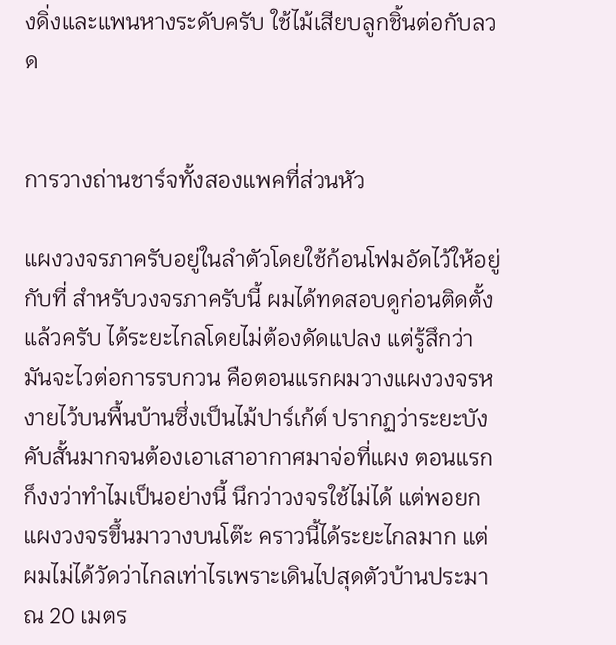งดิ่งและแพนหางระดับครับ ใช้ไม้เสียบลูกชิ้นต่อกับลวด


การวางถ่านชาร์จทั้งสองแพคที่ส่วนหัว

แผงวงจรภาครับอยู่ในลำตัวโดยใช้ก้อนโฟมอัดไว้ให้อยู่กับที่ สำหรับวงจรภาครับนี้ ผมได้ทดสอบดูก่อนติดตั้งแล้วครับ ได้ระยะไกลโดยไม่ต้องดัดแปลง แต่รู้สึกว่ามันจะไวต่อการรบกวน คือตอนแรกผมวางแผงวงจรหงายไว้บนพื้นบ้านซึ่งเป็นไม้ปาร์เก้ต์ ปรากฏว่าระยะบังคับสั้นมากจนต้องเอาเสาอากาศมาจ่อที่แผง ตอนแรกก็งงว่าทำไมเป็นอย่างนี้ นึกว่าวงจรใช้ไม่ได้ แต่พอยกแผงวงจรขึ้นมาวางบนโต๊ะ คราวนี้ได้ระยะไกลมาก แต่ผมไม่ได้วัดว่าไกลเท่าไรเพราะเดินไปสุดตัวบ้านประมาณ 20 เมตร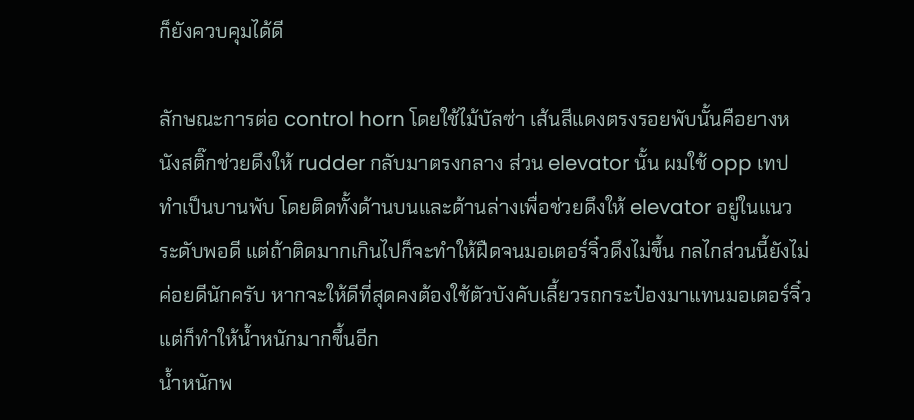ก็ยังควบคุมได้ดี

ลักษณะการต่อ control horn โดยใช้ไม้บัลซ่า เส้นสีแดงตรงรอยพับนั้นคือยางหนังสติ๊กช่วยดึงให้ rudder กลับมาตรงกลาง ส่วน elevator นั้น ผมใช้ opp เทปทำเป็นบานพับ โดยติดทั้งด้านบนและด้านล่างเพื่อช่วยดึงให้ elevator อยู่ในแนวระดับพอดี แต่ถ้าติดมากเกินไปก็จะทำให้ฝืดจนมอเตอร์จิ๋วดึงไม่ขึ้น กลไกส่วนนี้ยังไม่ค่อยดีนักครับ หากจะให้ดีที่สุดคงต้องใช้ตัวบังคับเลี้ยวรถกระป๋องมาแทนมอเตอร์จิ๋ว แต่ก็ทำให้น้ำหนักมากขึ้นอีก
น้ำหนักพ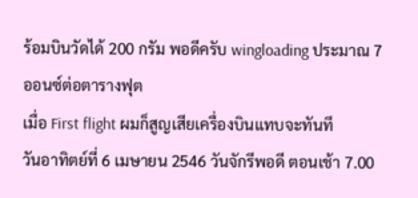ร้อมบินวัดได้ 200 กรัม พอดีครับ wingloading ประมาณ 7 ออนซ์ต่อตารางฟุต
เมื่อ First flight ผมก็สูญเสียเครื่องบินแทบจะทันที
วันอาทิตย์ที่ 6 เมษายน 2546 วันจักรีพอดี ตอนเช้า 7.00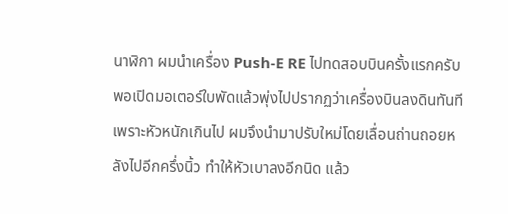นาฬิกา ผมนำเครื่อง Push-E RE ไปทดสอบบินครั้งแรกครับ พอเปิดมอเตอร์ใบพัดแล้วพุ่งไปปรากฏว่าเครื่องบินลงดินทันทีเพราะหัวหนักเกินไป ผมจึงนำมาปรับใหม่โดยเลื่อนถ่านถอยหลังไปอีกครึ่งนิ้ว ทำให้หัวเบาลงอีกนิด แล้ว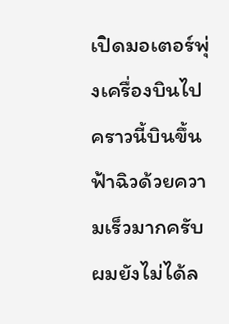เปิดมอเตอร์พุ่งเครื่องบินไป คราวนี้บินขึ้นฟ้าฉิวด้วยความเร็วมากครับ ผมยังไม่ได้ล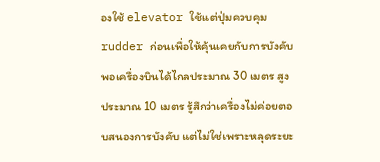องใช้ elevator ใช้แต่ปุ่มควบคุม rudder ก่อนเพื่อให้คุ้นเคยกับการบังคับ พอเครื่องบินได้ไกลประมาณ 30 เมตร สูงประมาณ 10 เมตร รู้สึกว่าเครื่องไม่ค่อยตอบสนองการบังคับ แต่ไม่ใช่เพราะหลุดระยะ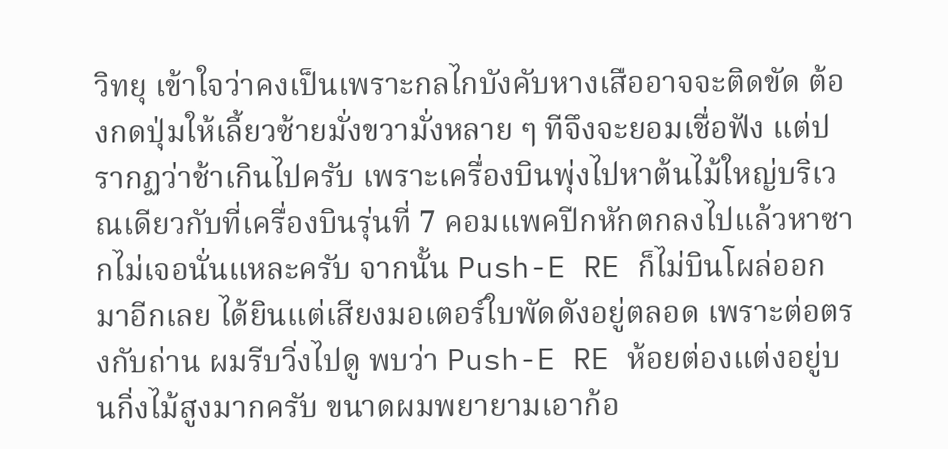วิทยุ เข้าใจว่าคงเป็นเพราะกลไกบังคับหางเสืออาจจะติดขัด ต้องกดปุ่มให้เลี้ยวซ้ายมั่งขวามั่งหลาย ๆ ทีจึงจะยอมเชื่อฟัง แต่ปรากฏว่าช้าเกินไปครับ เพราะเครื่องบินพุ่งไปหาต้นไม้ใหญ่บริเวณเดียวกับที่เครื่องบินรุ่นที่ 7 คอมแพคปีกหักตกลงไปแล้วหาซากไม่เจอนั่นแหละครับ จากนั้น Push-E RE ก็ไม่บินโผล่ออกมาอีกเลย ได้ยินแต่เสียงมอเตอร์ใบพัดดังอยู่ตลอด เพราะต่อตรงกับถ่าน ผมรีบวิ่งไปดู พบว่า Push-E RE ห้อยต่องแต่งอยู่บนกิ่งไม้สูงมากครับ ขนาดผมพยายามเอาก้อ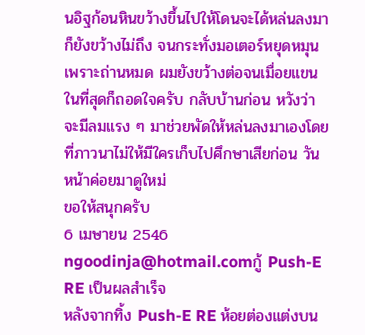นอิฐก้อนหินขว้างขึ้นไปให้โดนจะได้หล่นลงมาก็ยังขว้างไม่ถึง จนกระทั่งมอเตอร์หยุดหมุนเพราะถ่านหมด ผมยังขว้างต่อจนเมื่อยแขนในที่สุดก็ถอดใจครับ กลับบ้านก่อน หวังว่าจะมีลมแรง ๆ มาช่วยพัดให้หล่นลงมาเองโดยที่ภาวนาไม่ให้มีใครเก็บไปศึกษาเสียก่อน วันหน้าค่อยมาดูใหม่
ขอให้สนุกครับ
6 เมษายน 2546
ngoodinja@hotmail.comกู้ Push-E RE เป็นผลสำเร็จ
หลังจากทิ้ง Push-E RE ห้อยต่องแต่งบน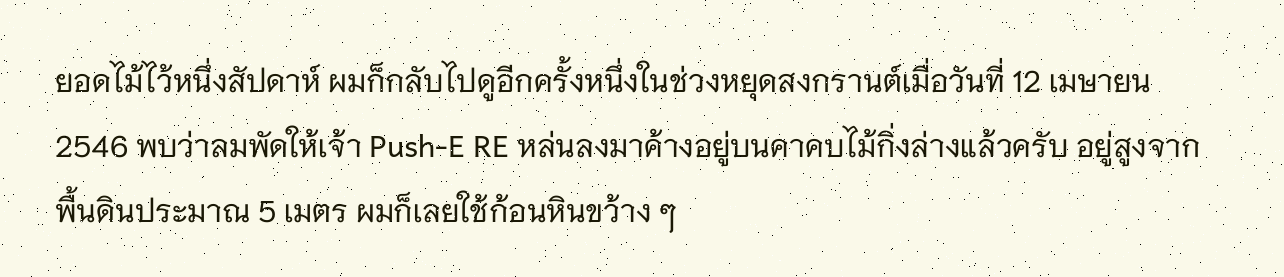ยอดไม้ไว้หนึ่งสัปดาห์ ผมก็กลับไปดูอีกครั้งหนึ่งในช่วงหยุดสงกรานต์เมื่อวันที่ 12 เมษายน 2546 พบว่าลมพัดให้เจ้า Push-E RE หล่นลงมาค้างอยู่บนคาคบไม้กิ่งล่างแล้วครับ อยู่สูงจากพื้นดินประมาณ 5 เมตร ผมก็เลยใช้ก้อนหินขว้าง ๆ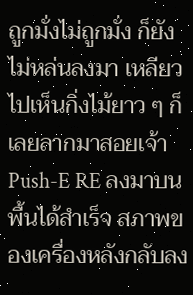ถูกมั่งไม่ถูกมั่ง ก็ยังไม่หล่นลงมา เหลียวไปเห็นกิ่งไม้ยาว ๆ ก็เลยลากมาสอยเจ้า Push-E RE ลงมาบนพื้นได้สำเร็จ สภาพของเครื่องหลังกลับลง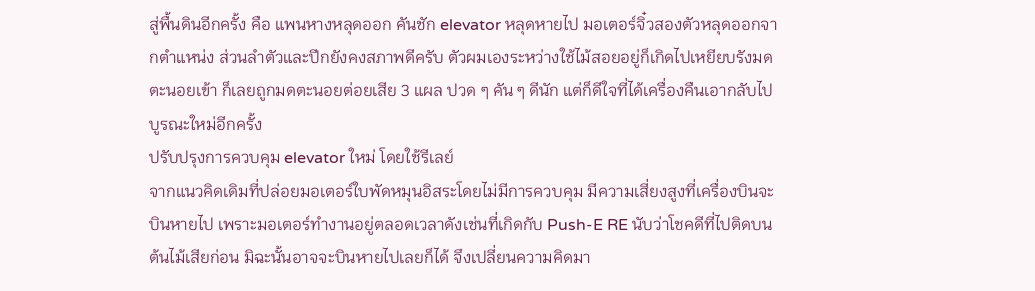สู่พื้นดินอีกครั้ง คือ แพนหางหลุดออก คันชัก elevator หลุดหายไป มอเตอร์จิ๋วสองตัวหลุดออกจากตำแหน่ง ส่วนลำตัวและปีกยังคงสภาพดีครับ ตัวผมเองระหว่างใช้ไม้สอยอยู่ก็เกิดไปเหยียบรังมดตะนอยเข้า ก็เลยถูกมดตะนอยต่อยเสีย 3 แผล ปวด ๆ คัน ๆ ดีนัก แต่ก็ดีใจที่ได้เครื่องคืนเอากลับไปบูรณะใหม่อีกครั้ง
ปรับปรุงการควบคุม elevator ใหม่ โดยใช้รีเลย์
จากแนวคิดเดิมที่ปล่อยมอเตอร์ใบพัดหมุนอิสระโดยไม่มีการควบคุม มีความเสี่ยงสูงที่เครื่องบินจะบินหายไป เพราะมอเตอร์ทำงานอยู่ตลอดเวลาดังเช่นที่เกิดกับ Push-E RE นับว่าโชคดีที่ไปติดบนต้นไม้เสียก่อน มิฉะนั้นอาจจะบินหายไปเลยก็ได้ จึงเปลี่ยนความคิดมา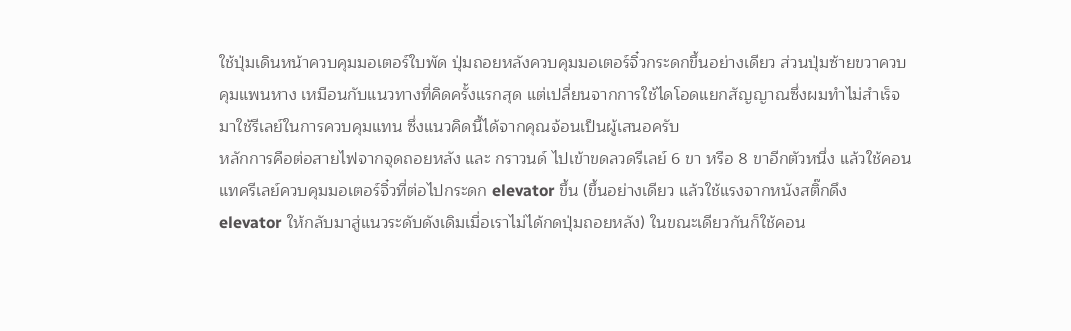ใช้ปุ่มเดินหน้าควบคุมมอเตอร์ใบพัด ปุ่มถอยหลังควบคุมมอเตอร์จิ๋วกระดกขึ้นอย่างเดียว ส่วนปุ่มซ้ายขวาควบคุมแพนหาง เหมือนกับแนวทางที่คิดครั้งแรกสุด แต่เปลี่ยนจากการใช้ไดโอดแยกสัญญาณซึ่งผมทำไม่สำเร็จมาใช้รีเลย์ในการควบคุมแทน ซึ่งแนวคิดนี้ได้จากคุณจ้อนเป็นผู้เสนอครับ
หลักการคือต่อสายไฟจากจุดถอยหลัง และ กราวนด์ ไปเข้าขดลวดรีเลย์ 6 ขา หรือ 8 ขาอีกตัวหนึ่ง แล้วใช้คอนแทครีเลย์ควบคุมมอเตอร์จิ๋วที่ต่อไปกระดก elevator ขึ้น (ขึ้นอย่างเดียว แล้วใช้แรงจากหนังสติ๊กดึง elevator ให้กลับมาสู่แนวระดับดังเดิมเมื่อเราไม่ได้กดปุ่มถอยหลัง) ในขณะเดียวกันก็ใช้คอน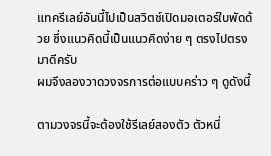แทครีเลย์อันนี้ไปเป็นสวิตช์เปิดมอเตอร์ใบพัดด้วย ซึ่งแนวคิดนี้เป็นแนวคิดง่าย ๆ ตรงไปตรงมาดีครับ
ผมจึงลองวาดวงจรการต่อแบบคร่าว ๆ ดูดังนี้

ตามวงจรนี้จะต้องใช้รีเลย์สองตัว ตัวหนึ่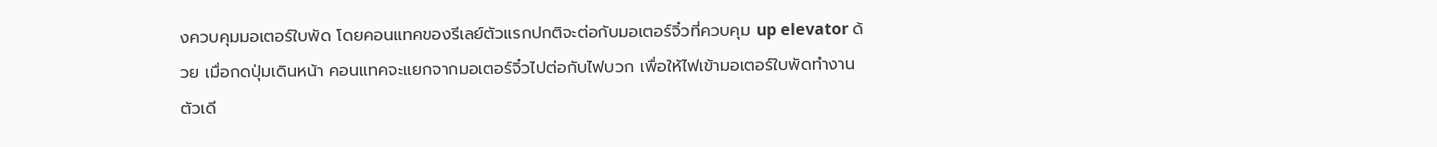งควบคุมมอเตอร์ใบพัด โดยคอนแทคของรีเลย์ตัวแรกปกติจะต่อกับมอเตอร์จิ๋วที่ควบคุม up elevator ด้วย เมื่อกดปุ่มเดินหน้า คอนแทคจะแยกจากมอเตอร์จิ๋วไปต่อกับไฟบวก เพื่อให้ไฟเข้ามอเตอร์ใบพัดทำงานตัวเดี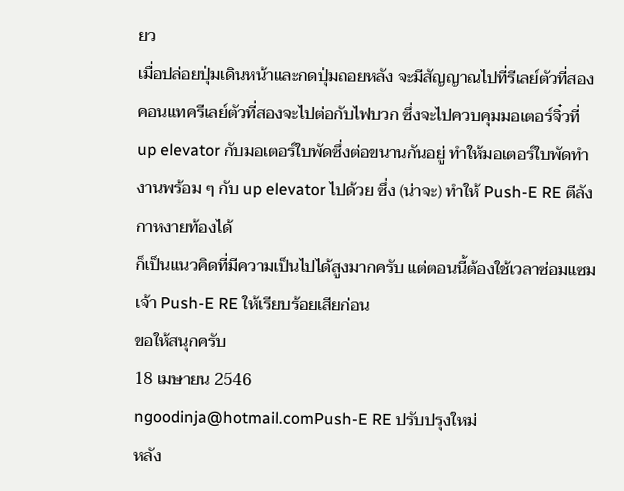ยว
เมื่อปล่อยปุ่มเดินหน้าและกดปุ่มถอยหลัง จะมีสัญญาณไปที่รีเลย์ตัวที่สอง คอนแทครีเลย์ตัวที่สองจะไปต่อกับไฟบวก ซึ่งจะไปควบคุมมอเตอร์จิ๋วที่ up elevator กับมอเตอร์ใบพัดซึ่งต่อขนานกันอยู่ ทำให้มอเตอร์ใบพัดทำงานพร้อม ๆ กับ up elevator ไปด้วย ซึ่ง (น่าจะ) ทำให้ Push-E RE ตีลังกาหงายท้องได้
ก็เป็นแนวคิดที่มีความเป็นไปได้สูงมากครับ แต่ตอนนี้ต้องใช้เวลาซ่อมแซมเจ้า Push-E RE ให้เรียบร้อยเสียก่อน
ขอให้สนุกครับ
18 เมษายน 2546
ngoodinja@hotmail.comPush-E RE ปรับปรุงใหม่
หลัง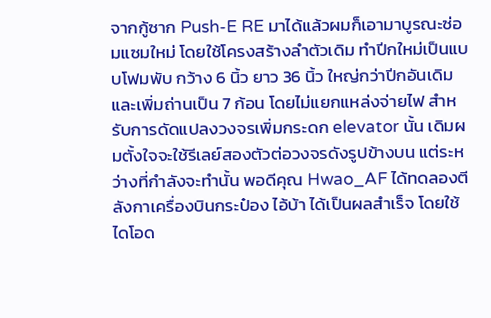จากกู้ซาก Push-E RE มาได้แล้วผมก็เอามาบูรณะซ่อมแซมใหม่ โดยใช้โครงสร้างลำตัวเดิม ทำปีกใหม่เป็นแบบโฟมพับ กว้าง 6 นิ้ว ยาว 36 นิ้ว ใหญ่กว่าปีกอันเดิม และเพิ่มถ่านเป็น 7 ก้อน โดยไม่แยกแหล่งจ่ายไฟ สำหรับการดัดแปลงวงจรเพิ่มกระดก elevator นั้น เดิมผมตั้งใจจะใช้รีเลย์สองตัวต่อวงจรดังรูปข้างบน แต่ระหว่างที่กำลังจะทำนั้น พอดีคุณ Hwao_AF ได้ทดลองตีลังกาเครื่องบินกระป๋อง ไอ้บ้า ได้เป็นผลสำเร็จ โดยใช้ไดโอด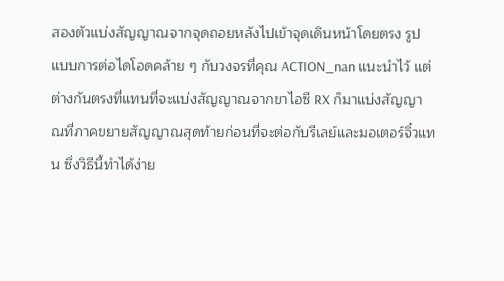สองตัวแบ่งสัญญาณจากจุดถอยหลังไปเข้าจุดเดินหน้าโดยตรง รูปแบบการต่อไดโอดคล้าย ๆ กับวงจรที่คุณ ACTION_nan แนะนำไว้ แต่ต่างกันตรงที่แทนที่จะแบ่งสัญญาณจากขาไอซี RX ก็มาแบ่งสัญญาณที่ภาคขยายสัญญาณสุดท้ายก่อนที่จะต่อกับรีเลย์และมอเตอร์จิ๋วแทน ซึ่งวิธีนี้ทำได้ง่าย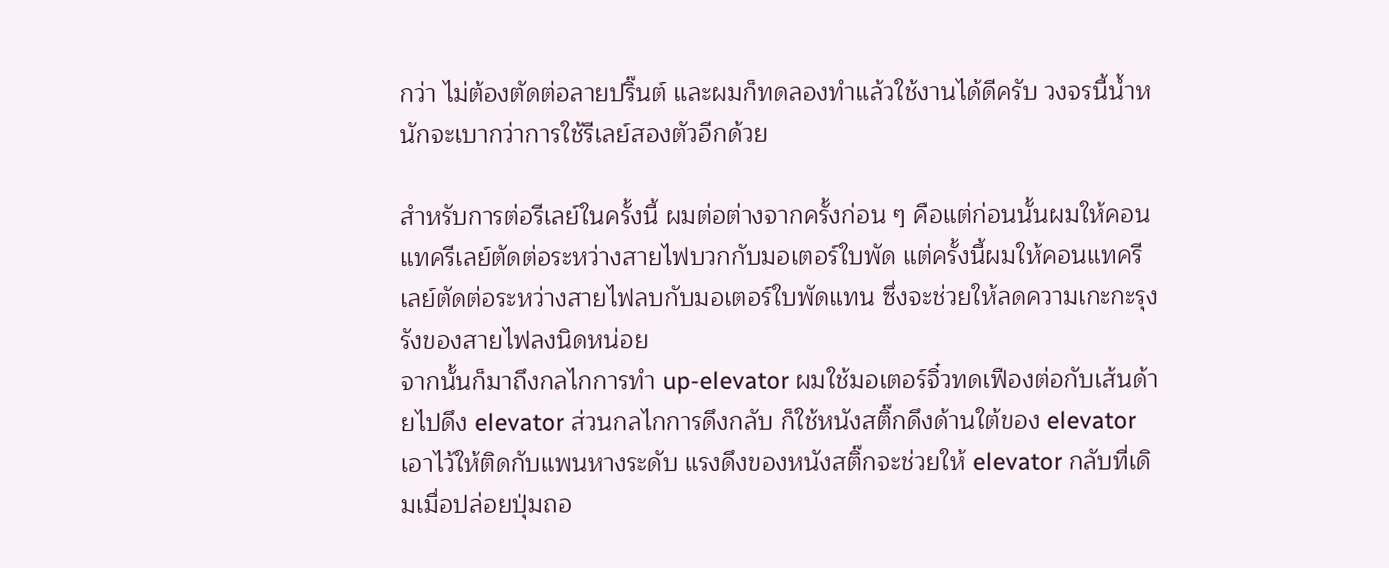กว่า ไม่ต้องตัดต่อลายปริ๊นต์ และผมก็ทดลองทำแล้วใช้งานได้ดีครับ วงจรนี้น้ำหนักจะเบากว่าการใช้รีเลย์สองตัวอีกด้วย

สำหรับการต่อรีเลย์ในครั้งนี้ ผมต่อต่างจากครั้งก่อน ๆ คือแต่ก่อนนั้นผมให้คอนแทครีเลย์ตัดต่อระหว่างสายไฟบวกกับมอเตอร์ใบพัด แต่ครั้งนี้ผมให้คอนแทครีเลย์ตัดต่อระหว่างสายไฟลบกับมอเตอร์ใบพัดแทน ซึ่งจะช่วยให้ลดความเกะกะรุงรังของสายไฟลงนิดหน่อย
จากนั้นก็มาถึงกลไกการทำ up-elevator ผมใช้มอเตอร์จิ๋วทดเฟืองต่อกับเส้นด้ายไปดึง elevator ส่วนกลไกการดึงกลับ ก็ใช้หนังสติ๊กดึงด้านใต้ของ elevator เอาไว้ให้ติดกับแพนหางระดับ แรงดึงของหนังสติ๊กจะช่วยให้ elevator กลับที่เดิมเมื่อปล่อยปุ่มถอ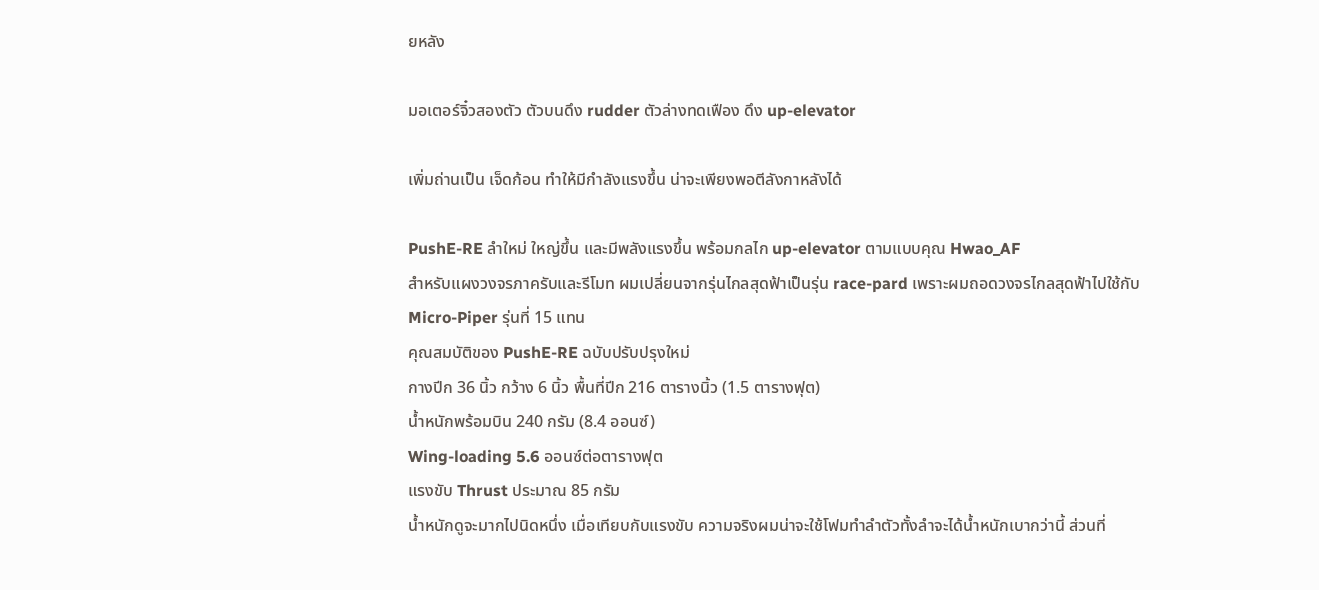ยหลัง

มอเตอร์จิ๋วสองตัว ตัวบนดึง rudder ตัวล่างทดเฟือง ดึง up-elevator

เพิ่มถ่านเป็น เจ็ดก้อน ทำให้มีกำลังแรงขึ้น น่าจะเพียงพอตีลังกาหลังได้

PushE-RE ลำใหม่ ใหญ่ขึ้น และมีพลังแรงขึ้น พร้อมกลไก up-elevator ตามแบบคุณ Hwao_AF
สำหรับแผงวงจรภาครับและรีโมท ผมเปลี่ยนจากรุ่นไกลสุดฟ้าเป็นรุ่น race-pard เพราะผมถอดวงจรไกลสุดฟ้าไปใช้กับ Micro-Piper รุ่นที่ 15 แทน
คุณสมบัติของ PushE-RE ฉบับปรับปรุงใหม่
กางปีก 36 นิ้ว กว้าง 6 นิ้ว พื้นที่ปีก 216 ตารางนิ้ว (1.5 ตารางฟุต)
น้ำหนักพร้อมบิน 240 กรัม (8.4 ออนซ์)
Wing-loading 5.6 ออนซ์ต่อตารางฟุต
แรงขับ Thrust ประมาณ 85 กรัม
น้ำหนักดูจะมากไปนิดหนึ่ง เมื่อเทียบกับแรงขับ ความจริงผมน่าจะใช้โฟมทำลำตัวทั้งลำจะได้น้ำหนักเบากว่านี้ ส่วนที่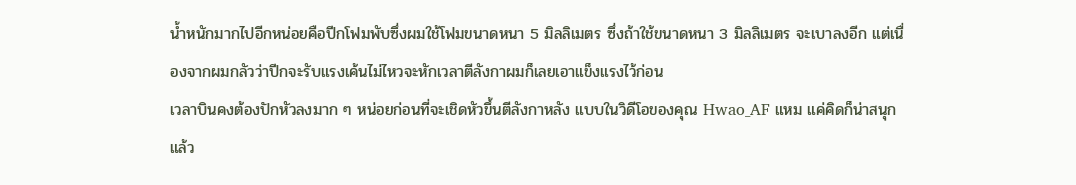น้ำหนักมากไปอีกหน่อยคือปีกโฟมพับซึ่งผมใช้โฟมขนาดหนา 5 มิลลิเมตร ซึ่งถ้าใช้ขนาดหนา 3 มิลลิเมตร จะเบาลงอีก แต่เนื่องจากผมกลัวว่าปีกจะรับแรงเค้นไม่ไหวจะหักเวลาตีลังกาผมก็เลยเอาแข็งแรงไว้ก่อน
เวลาบินคงต้องปักหัวลงมาก ๆ หน่อยก่อนที่จะเชิดหัวขึ้นตีลังกาหลัง แบบในวิดีโอของคุณ Hwao_AF แหม แค่คิดก็น่าสนุกแล้ว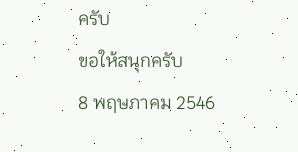ครับ
ขอให้สนุกครับ
8 พฤษภาคม 2546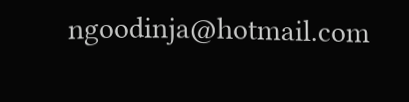ngoodinja@hotmail.com